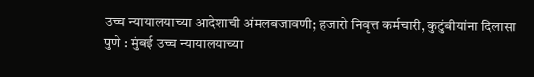उच्च न्यायालयाच्या आदेशाची अंमलबजावणी; हजारो निवृत्त कर्मचारी, कुटुंबीयांना दिलासा
पुणे : मुंबई उच्च न्यायालयाच्या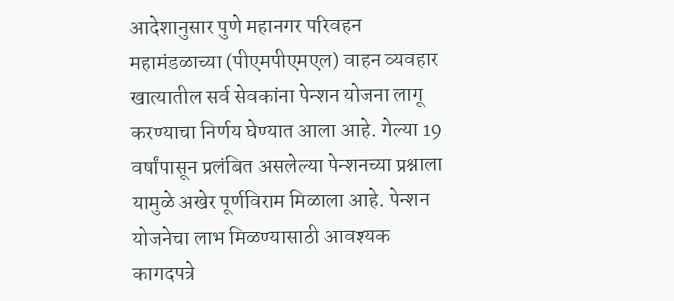आदेशानुसार पुणे महानगर परिवहन महामंडळाच्या (पीएमपीएमएल) वाहन व्यवहार खात्यातील सर्व सेवकांना पेन्शन योजना लागू करण्याचा निर्णय घेण्यात आला आहे. गेल्या 19 वर्षांपासून प्रलंबित असलेल्या पेन्शनच्या प्रश्नाला यामुळे अखेर पूर्णविराम मिळाला आहे. पेन्शन योजनेचा लाभ मिळण्यासाठी आवश्यक कागदपत्रे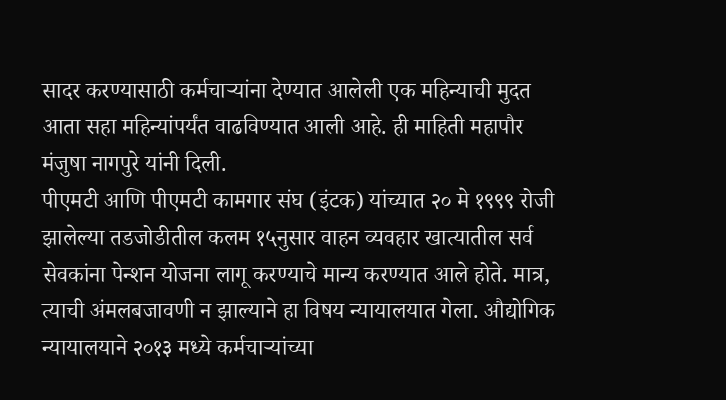सादर करण्यासाठी कर्मचाऱ्यांना देण्यात आलेली एक महिन्याची मुदत आता सहा महिन्यांपर्यंत वाढविण्यात आली आहे. ही माहिती महापौर मंजुषा नागपुरे यांनी दिली.
पीएमटी आणि पीएमटी कामगार संघ (इंटक) यांच्यात २० मे १९९९ रोजी झालेल्या तडजोडीतील कलम १५नुसार वाहन व्यवहार खात्यातील सर्व सेवकांना पेन्शन योजना लागू करण्याचे मान्य करण्यात आले होते. मात्र, त्याची अंमलबजावणी न झाल्याने हा विषय न्यायालयात गेला. औद्योगिक न्यायालयाने २०१३ मध्ये कर्मचाऱ्यांच्या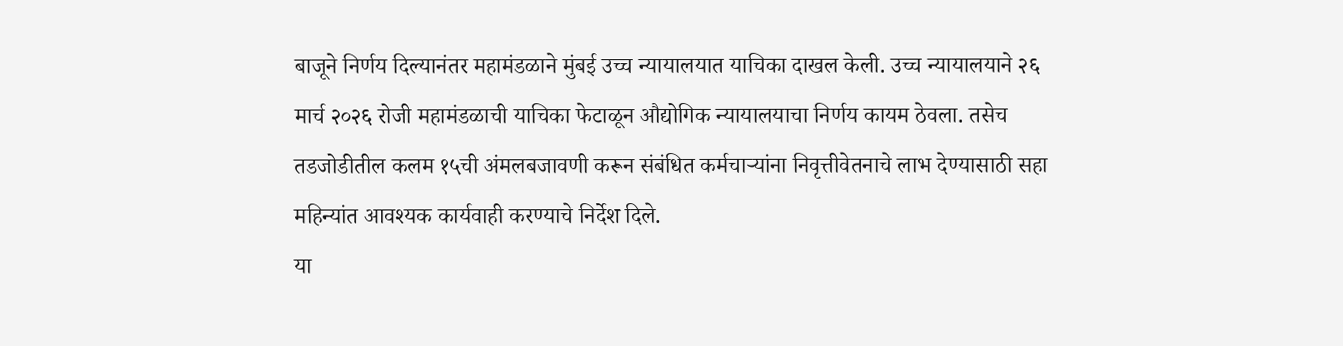बाजूने निर्णय दिल्यानंतर महामंडळाने मुंबई उच्च न्यायालयात याचिका दाखल केली. उच्च न्यायालयाने २६ मार्च २०२६ रोजी महामंडळाची याचिका फेटाळून औद्योगिक न्यायालयाचा निर्णय कायम ठेवला. तसेच तडजोडीतील कलम १५ची अंमलबजावणी करून संबंधित कर्मचाऱ्यांना निवृत्तीवेतनाचे लाभ देण्यासाठी सहा महिन्यांत आवश्यक कार्यवाही करण्याचे निर्देश दिले.
या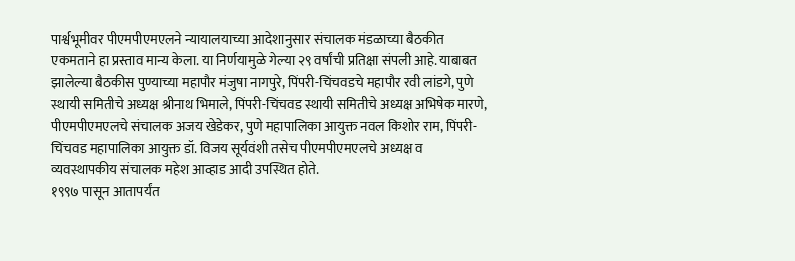पार्श्वभूमीवर पीएमपीएमएलने न्यायालयाच्या आदेशानुसार संचालक मंडळाच्या बैठकीत एकमताने हा प्रस्ताव मान्य केला. या निर्णयामुळे गेल्या २९ वर्षांची प्रतिक्षा संपली आहे. याबाबत झालेल्या बैठकीस पुण्याच्या महापौर मंजुषा नागपुरे, पिंपरी-चिंचवडचे महापौर रवी लांडगे, पुणे स्थायी समितीचे अध्यक्ष श्रीनाथ भिमाले, पिंपरी-चिंचवड स्थायी समितीचे अध्यक्ष अभिषेक मारणे, पीएमपीएमएलचे संचालक अजय खेडेकर, पुणे महापालिका आयुक्त नवल किशोर राम, पिंपरी-चिंचवड महापालिका आयुक्त डॉ. विजय सूर्यवंशी तसेच पीएमपीएमएलचे अध्यक्ष व व्यवस्थापकीय संचालक महेश आव्हाड आदी उपस्थित होते.
१९९७ पासून आतापर्यंत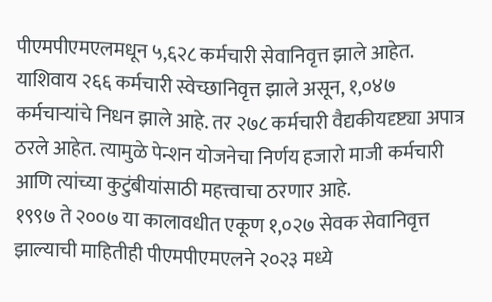पीएमपीएमएलमधून ५,६२८ कर्मचारी सेवानिवृत्त झाले आहेत. याशिवाय २६६ कर्मचारी स्वेच्छानिवृत्त झाले असून, १,०४७ कर्मचाऱ्यांचे निधन झाले आहे. तर २७८ कर्मचारी वैद्यकीयदृष्ट्या अपात्र ठरले आहेत. त्यामुळे पेन्शन योजनेचा निर्णय हजारो माजी कर्मचारी आणि त्यांच्या कुटुंबीयांसाठी महत्त्वाचा ठरणार आहे.
१९९७ ते २००७ या कालावधीत एकूण १,०२७ सेवक सेवानिवृत्त झाल्याची माहितीही पीएमपीएमएलने २०२३ मध्ये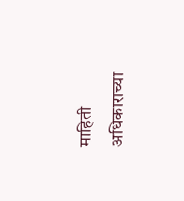माहिती अधिकाराच्या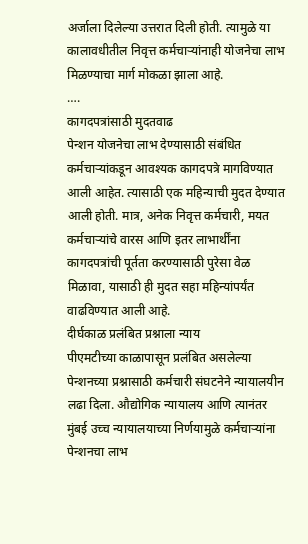अर्जाला दिलेल्या उत्तरात दिली होती. त्यामुळे या कालावधीतील निवृत्त कर्मचाऱ्यांनाही योजनेचा लाभ मिळण्याचा मार्ग मोकळा झाला आहे.
….
कागदपत्रांसाठी मुदतवाढ
पेन्शन योजनेचा लाभ देण्यासाठी संबंधित कर्मचाऱ्यांकडून आवश्यक कागदपत्रे मागविण्यात आली आहेत. त्यासाठी एक महिन्याची मुदत देण्यात आली होती. मात्र, अनेक निवृत्त कर्मचारी, मयत कर्मचाऱ्यांचे वारस आणि इतर लाभार्थींना कागदपत्रांची पूर्तता करण्यासाठी पुरेसा वेळ मिळावा, यासाठी ही मुदत सहा महिन्यांपर्यंत वाढविण्यात आली आहे.
दीर्घकाळ प्रलंबित प्रश्नाला न्याय
पीएमटीच्या काळापासून प्रलंबित असलेल्या पेन्शनच्या प्रश्नासाठी कर्मचारी संघटनेने न्यायालयीन लढा दिला. औद्योगिक न्यायालय आणि त्यानंतर मुंबई उच्च न्यायालयाच्या निर्णयामुळे कर्मचाऱ्यांना पेन्शनचा लाभ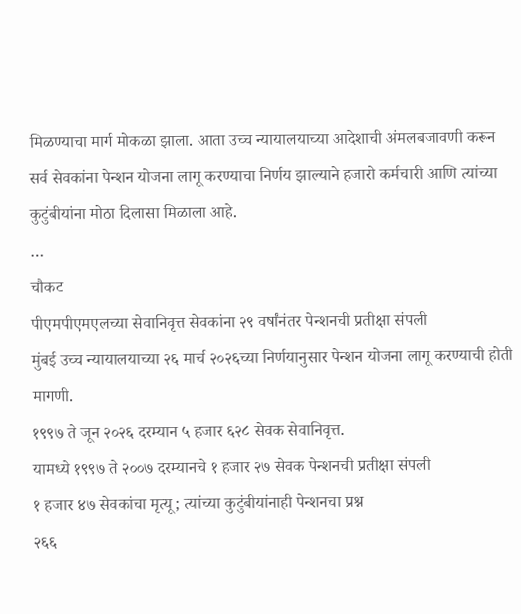मिळण्याचा मार्ग मोकळा झाला. आता उच्च न्यायालयाच्या आदेशाची अंमलबजावणी करून सर्व सेवकांना पेन्शन योजना लागू करण्याचा निर्णय झाल्याने हजारो कर्मचारी आणि त्यांच्या कुटुंबीयांना मोठा दिलासा मिळाला आहे.
…
चौकट
पीएमपीएमएलच्या सेवानिवृत्त सेवकांना २९ वर्षांनंतर पेन्शनची प्रतीक्षा संपली
मुंबई उच्च न्यायालयाच्या २६ मार्च २०२६च्या निर्णयानुसार पेन्शन योजना लागू करण्याची होती मागणी.
१९९७ ते जून २०२६ दरम्यान ५ हजार ६२८ सेवक सेवानिवृत्त.
यामध्ये १९९७ ते २००७ दरम्यानचे १ हजार २७ सेवक पेन्शनची प्रतीक्षा संपली
१ हजार ४७ सेवकांचा मृत्यू; त्यांच्या कुटुंबीयांनाही पेन्शनचा प्रश्न
२६६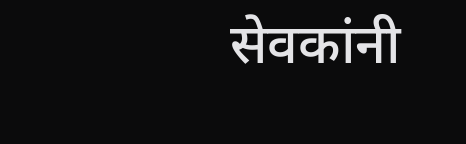सेवकांनी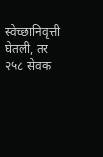स्वेच्छानिवृत्ती घेतली, तर २५८ सेवक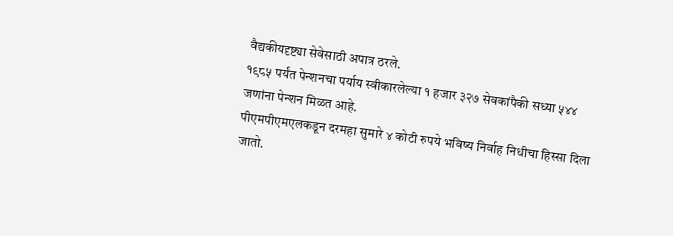वैद्यकीयदृष्ट्या सेवेसाठी अपात्र ठरले.
१९८५ पर्यंत पेन्शनचा पर्याय स्वीकारलेल्या १ हजार ३२७ सेवकांपैकी सध्या ५४४ जणांना पेन्शन मिळत आहे.
पीएमपीएमएलकडून दरमहा सुमारे ४ कोटी रुपये भविष्य निर्वाह निधीचा हिस्सा दिला जातो.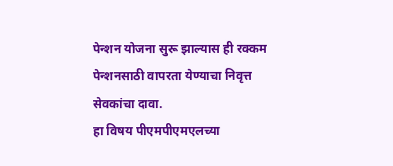पेन्शन योजना सुरू झाल्यास ही रक्कम पेन्शनसाठी वापरता येण्याचा निवृत्त सेवकांचा दावा.
हा विषय पीएमपीएमएलच्या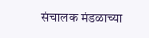संचालक मंडळाच्या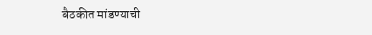बैठकीत मांडण्याची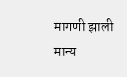मागणी झाली मान्य